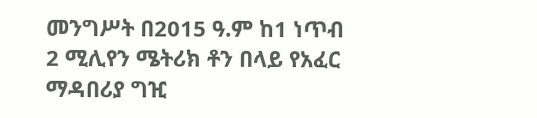መንግሥት በ2015 ዓ.ም ከ1 ነጥብ 2 ሚሊየን ሜትሪክ ቶን በላይ የአፈር ማዳበሪያ ግዢ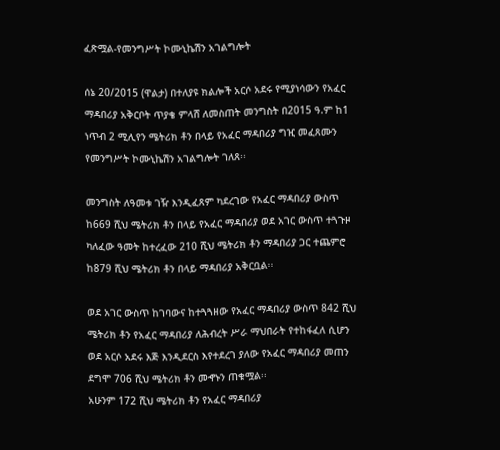ፈጽሟል-የመንግሥት ኮሙኒኬሽን አገልግሎት

ሰኔ 20/2015 (ዋልታ) በተለያዩ ክልሎች አርሶ አደሩ የሚያነሳውን የአፈር ማዳበሪያ አቅርቦት ጥያቄ ምላሸ ለመስጠት መንግስት በ2015 ዓ.ም ከ1 ነጥብ 2 ሚሊየን ሜትሪክ ቶን በላይ የአፈር ማዳበሪያ ግዢ መፈጸሙን የመንግሥት ኮሙኒኬሽን አገልግሎት ገለጸ፡፡

መንግስት ለዓመቱ ገዥ እንዲፈጸም ካደረገው የአፈር ማዳበሪያ ውስጥ ከ669 ሺህ ሜትሪክ ቶን በላይ የአፈር ማዳበሪያ ወደ አገር ውስጥ ተጓጉዞ ካለፈው ዓመት ከተረፈው 210 ሺህ ሜትሪክ ቶን ማዳበሪያ ጋር ተጨምሮ ከ879 ሺህ ሜትሪክ ቶን በላይ ማዳበሪያ አቅርቧል፡፡

ወደ አገር ውስጥ ከገባውና ከተጓጓዘው የአፈር ማዳበሪያ ውስጥ 842 ሺህ ሜትሪክ ቶን የአፈር ማዳበሪያ ለሕብረት ሥራ ማህበራት የተከፋፈለ ሲሆን ወደ አርሶ አደሩ እጅ እንዲደርስ እየተደረገ ያለው የአፈር ማዳበሪያ መጠን ደግሞ 706 ሺህ ሜትሪክ ቶን መኆኑን ጠቁሟል፡፡
አሁንም 172 ሺህ ሜትሪክ ቶን የአፈር ማዳበሪያ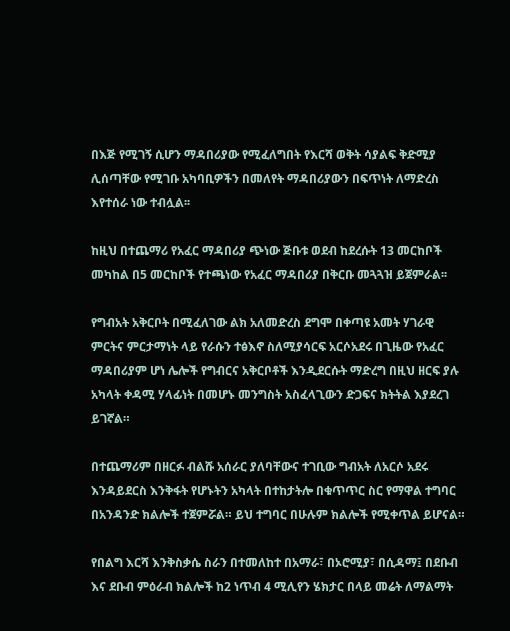በእጅ የሚገኝ ሲሆን ማዳበሪያው የሚፈለግበት የእርሻ ወቅት ሳያልፍ ቅድሚያ ሊሰጣቸው የሚገቡ አካባቢዎችን በመለየት ማዳበሪያውን በፍጥነት ለማድረስ እየተሰራ ነው ተብሏል፡፡

ከዚህ በተጨማሪ የአፈር ማዳበሪያ ጭነው ጅቡቱ ወደብ ከደረሱት 13 መርከቦች መካከል በ5 መርከቦች የተጫነው የአፈር ማዳበሪያ በቅርቡ መጓጓዝ ይጀምራል፡፡

የግብአት አቅርቦት በሚፈለገው ልክ አለመድረስ ደግሞ በቀጣዩ አመት ሃገራዊ ምርትና ምርታማነት ላይ የራሱን ተፅእኖ ስለሚያሳርፍ አርሶአደሩ በጊዜው የአፈር ማዳበሪያም ሆነ ሌሎች የግብርና አቅርቦቶች እንዲደርሱት ማድረግ በዚህ ዘርፍ ያሉ አካላት ቀዳሚ ሃላፊነት በመሆኑ መንግስት አስፈላጊውን ድጋፍና ክትትል እያደረገ ይገኛል።

በተጨማሪም በዘርፉ ብልሹ አሰራር ያለባቸውና ተገቢው ግብአት ለአርሶ አደሩ እንዳይደርስ እንቅፋት የሆኑትን አካላት በተከታትሎ በቁጥጥር ስር የማዋል ተግባር በአንዳንድ ክልሎች ተጀምሯል። ይህ ተግባር በሁሉም ክልሎች የሚቀጥል ይሆናል።

የበልግ እርሻ እንቅስቃሴ ስራን በተመለከተ በአማራ፣ በኦሮሚያ፣ በሲዳማ፤ በደቡብ እና ደቡብ ምዕራብ ክልሎች ከ2 ነጥብ 4 ሚሊየን ሄክታር በላይ መሬት ለማልማት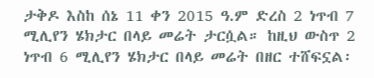ታቅዶ እስከ ሰኔ 11 ቀን 2015 ዓ.ም ድረስ 2 ነጥብ 7 ሚሊየን ሄክታር በላይ መሬት ታርሷል። ከዚህ ውስጥ 2 ነጥብ 6 ሚሊየን ሄክታር በላይ መሬት በዘር ተሸፍኗል፡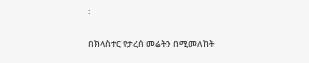፡

በክላስተር የታረሰ መሬትን በሚመለከት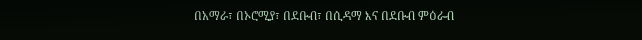በአማራ፣ በኦሮሚያ፣ በደቡብ፣ በሲዳማ እና በደቡብ ምዕራብ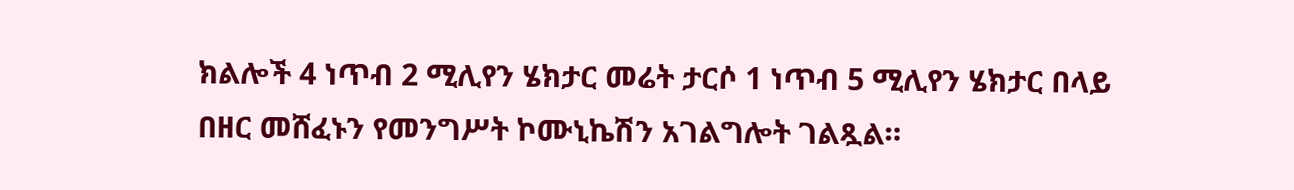ክልሎች 4 ነጥብ 2 ሚሊየን ሄክታር መሬት ታርሶ 1 ነጥብ 5 ሚሊየን ሄክታር በላይ በዘር መሸፈኑን የመንግሥት ኮሙኒኬሽን አገልግሎት ገልጿል።